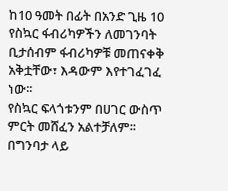ከ10 ዓመት በፊት በአንድ ጊዜ 10 የስኳር ፋብሪካዎችን ለመገንባት ቢታሰብም ፋብሪካዎቹ መጠናቀቅ አቅቷቸው፣ እዳውም እየተገፈገፈ ነው፡፡
የስኳር ፍላጎቱንም በሀገር ውስጥ ምርት መሸፈን አልተቻለም፡፡
በግንባታ ላይ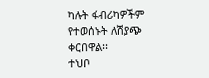ካሉት ፋብሪካዎችም የተወሰኑት ለሽያጭ ቀርበዋል፡፡
ተህቦ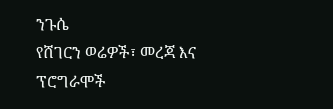ንጉሴ
የሸገርን ወሬዎች፣ መረጃ እና ፕሮግራሞች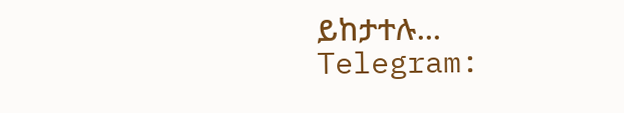ይከታተሉ…
Telegram: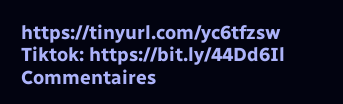https://tinyurl.com/yc6tfzsw
Tiktok: https://bit.ly/44Dd6Il
Commentaires